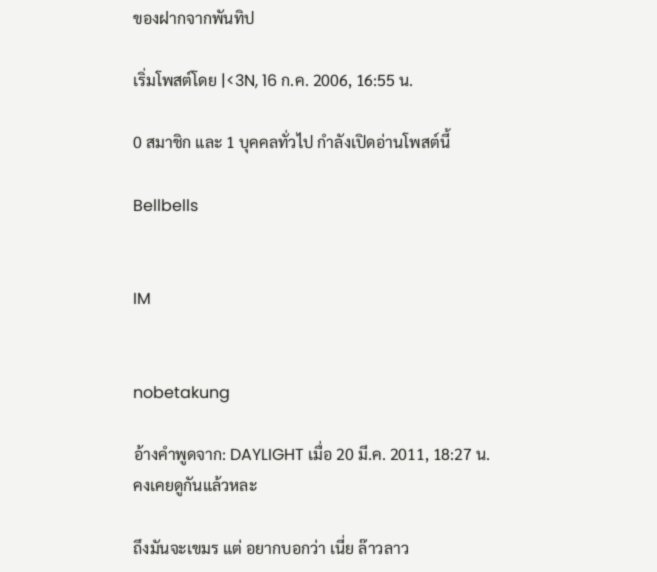ของฝากจากพันทิป

เริ่มโพสต์โดย |<3N, 16 ก.ค. 2006, 16:55 น.

0 สมาชิก และ 1 บุคคลทั่วไป กำลังเปิดอ่านโพสต์นี้

Bellbells


IM


nobetakung

อ้างคำพูดจาก: DAYLIGHT เมื่อ 20 มี.ค. 2011, 18:27 น.
คงเคยดูกันแล้วหละ

ถึงมันจะเขมร แต่ อยากบอกว่า เนี่ย ล๊าวลาว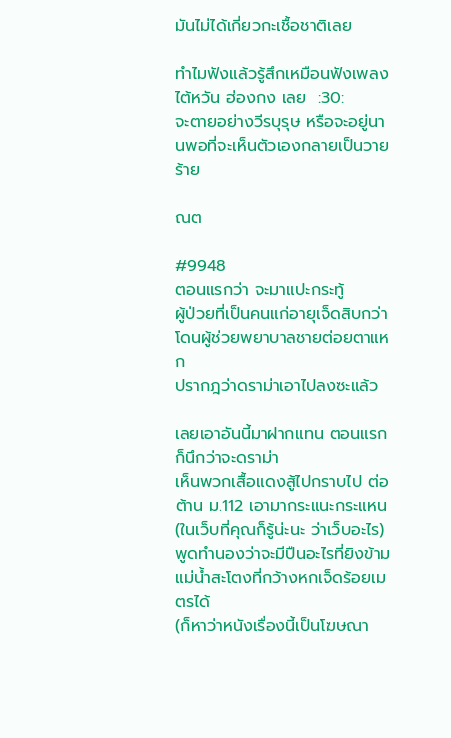มันไม่ได้เกี่ยวกะเชื้อชาติเลย

ทำไมฟังแล้วรู้สึกเหมือนฟังเพลง ไต้หวัน ฮ่องกง เลย  :30:
จะตายอย่างวีรบุรุษ หรือจะอยู่นานพอที่จะเห็นตัวเองกลายเป็นวายร้าย

ณต

#9948
ตอนแรกว่า จะมาแปะกระทู้
ผู้ป่วยที่เป็นคนแก่อายุเจ็ดสิบกว่า โดนผู้ช่วยพยาบาลชายต่อยตาแหก
ปรากฎว่าดราม่าเอาไปลงซะแล้ว

เลยเอาอันนี้มาฝากแทน ตอนแรกก็นึกว่าจะดราม่า
เห็นพวกเสื้อแดงสู้ไปกราบไป ต่อต้าน ม.112 เอามากระแนะกระแหน
(ในเว็บที่คุณก็รู้น่ะนะ ว่าเว็บอะไร)
พูดทำนองว่าจะมีปืนอะไรที่ยิงข้ามแม่น้ำสะโตงที่กว้างหกเจ็ดร้อยเมตรได้
(ก็หาว่าหนังเรื่องนี้เป็นโฆษณา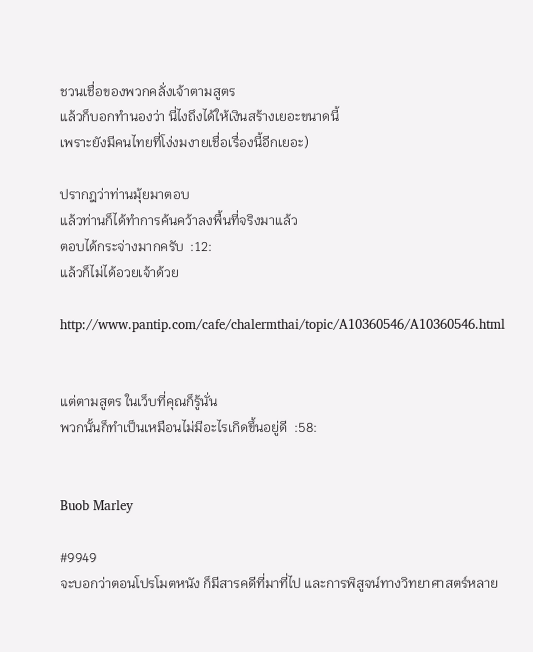ชวนเชื่อของพวกคลั่งเจ้าตามสูตร
แล้วก็บอกทำนองว่า นี่ไงถึงได้ให้เงินสร้างเยอะขนาดนี้
เพราะยังมีคนไทยที่โง่งมงายเชื่อเรื่องนี้อีกเยอะ)

ปรากฎว่าท่านมุ้ยมาตอบ
แล้วท่านก็ได้ทำการค้นคว้าลงพื้นที่จริงมาแล้ว
ตอบได้กระจ่างมากครับ  :12:
แล้วก็ไม่ได้อวยเจ้าด้วย

http://www.pantip.com/cafe/chalermthai/topic/A10360546/A10360546.html


แต่ตามสูตร ในเว็บที่คุณก็รู้นั่น
พวกนั้นก็ทำเป็นเหมือนไม่มีอะไรเกิดขึ้นอยู่ดี  :58:


Buob Marley

#9949
จะบอกว่าตอนโปรโมตหนัง ก็มีสารคดีที่มาที่ไป และการพิสูจน์ทางวิทยาศาสตร์หลาย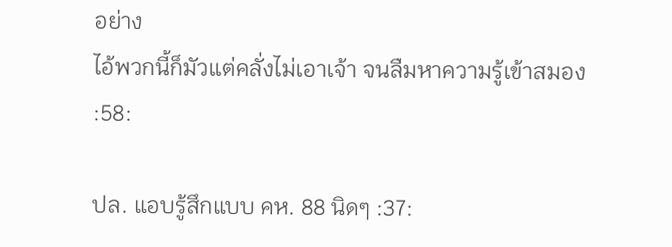อย่าง
ไอ้พวกนี้ก็มัวแต่คลั่งไม่เอาเจ้า จนลืมหาความรู้เข้าสมอง :58:

ปล. แอบรู้สึกแบบ คห. 88 นิดๆ :37: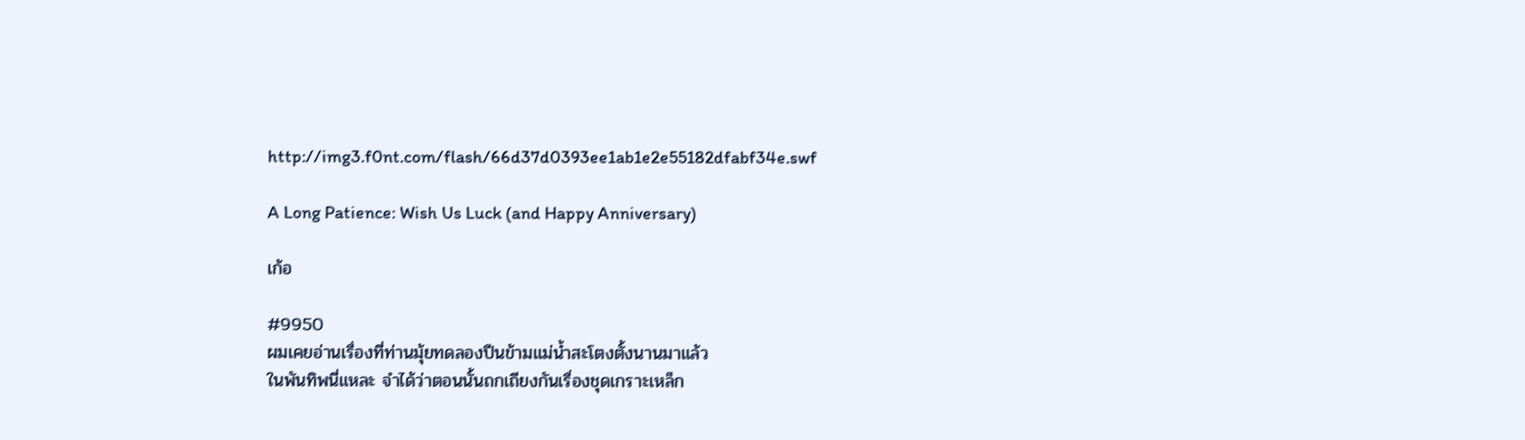http://img3.f0nt.com/flash/66d37d0393ee1ab1e2e55182dfabf34e.swf

A Long Patience: Wish Us Luck (and Happy Anniversary)

เก้อ

#9950
ผมเคยอ่านเรื่องที่ท่านมุ้ยทดลองปืนข้ามแม่น้ำสะโตงตั้งนานมาแล้ว
ในพันทิพนี่แหละ จำได้ว่าตอนนั้นถกเถียงกันเรื่องชุดเกราะเหล็ก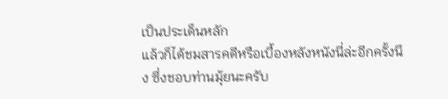เป็นประเด็นหลัก
แล้วก็ได้ชมสารคดีหรือเบื้องหลังหนังนี่ล่ะอีกครั้งนึง ซึ่งชอบท่านมุ้ยนะครับ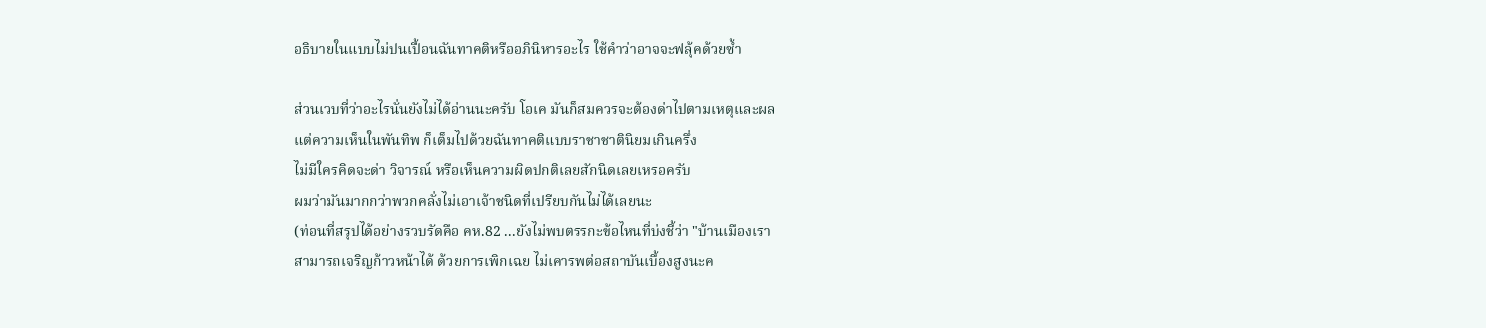อธิบายในแบบไม่ปนเปื้อนฉันทาคติหรืออภินิหารอะไร ใช้คำว่าอาจจะฟลุ้คด้วยซ้ำ

ส่วนเวบที่ว่าอะไรนั่นยังไม่ได้อ่านนะครับ โอเค มันก็สมควรจะต้องด่าไปตามเหตุและผล
แต่ความเห็นในพันทิพ ก็เต็มไปด้วยฉันทาคติแบบราชาชาตินิยมเกินครึ่ง
ไม่มีใครคิดจะด่า วิจารณ์ หรือเห็นความผิดปกติเลยสักนิดเลยเหรอครับ
ผมว่ามันมากกว่าพวกคลั่งไม่เอาเจ้าชนิดที่เปรียบกันไม่ได้เลยนะ
(ท่อนที่สรุปได้อย่างรวบรัดคือ คห.82 ...ยังไม่พบตรรกะข้อไหนที่บ่งชี้ว่า "บ้านเมืองเรา
สามารถเจริญก้าวหน้าได้ ด้วยการเพิกเฉย ไม่เคารพต่อสถาบันเบื้องสูงนะค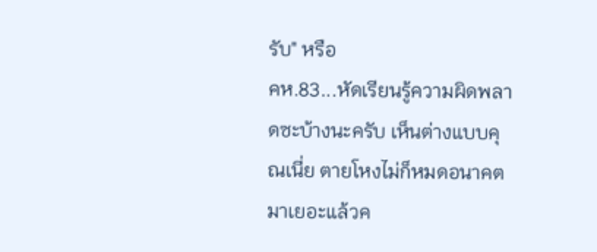รับ" หรือ
คห.83...หัดเรียนรู้ความผิดพลาดซะบ้างนะครับ เห็นต่างแบบคุณเนี่ย ตายโหงไม่ก็หมดอนาคตมาเยอะแล้วค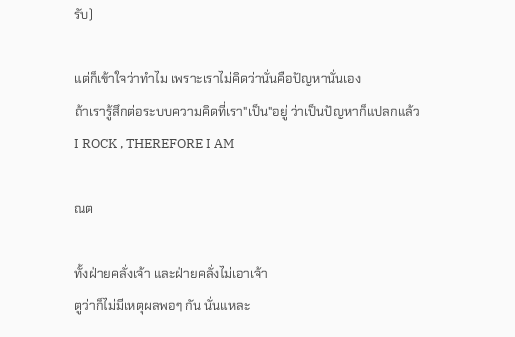รับ)

แต่ก็เข้าใจว่าทำไม เพราะเราไม่คิดว่านั่นคือปัญหานั่นเอง
ถ้าเรารู้สึกต่อระบบความคิดที่เรา"เป็น"อยู่ ว่าเป็นปัญหาก็แปลกแล้ว
I ROCK , THEREFORE I AM

ณต

ทั้งฝ่ายคลั่งเจ้า และฝ่ายคลั่งไม่เอาเจ้า
ตูว่าก็ไม่มีเหตุผลพอๆ กัน นั่นแหละ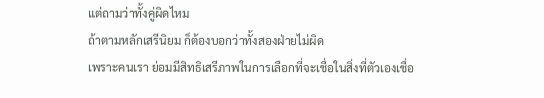แต่ถามว่าทั้งคู่ผิดไหม
ถ้าตามหลักเสรีนิยม ก็ต้องบอกว่าทั้งสองฝ่ายไม่ผิด
เพราะคนเรา ย่อมมีสิทธิเสรีภาพในการเลือกที่จะเชื่อในสิ่งที่ตัวเองเชื่อ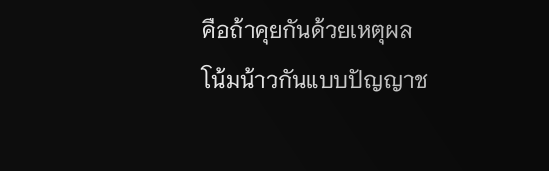คือถ้าคุยกันด้วยเหตุผล
โน้มน้าวกันแบบปัญญาช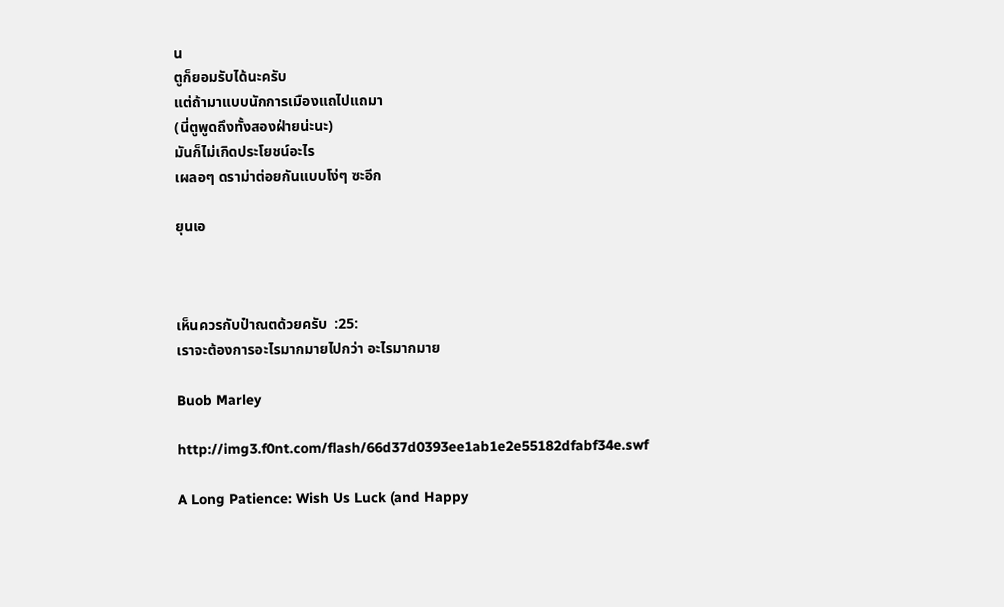น
ตูก็ยอมรับได้นะครับ
แต่ถ้ามาแบบนักการเมืองแถไปแถมา
(นี่ตูพูดถึงทั้งสองฝ่ายน่ะนะ)
มันก็ไม่เกิดประโยชน์อะไร
เผลอๆ ดราม่าต่อยกันแบบโง่ๆ ซะอีก

ยุนเอ



เห็นควรกับป๋าณตด้วยครับ  :25:
เราจะต้องการอะไรมากมายไปกว่า อะไรมากมาย

Buob Marley

http://img3.f0nt.com/flash/66d37d0393ee1ab1e2e55182dfabf34e.swf

A Long Patience: Wish Us Luck (and Happy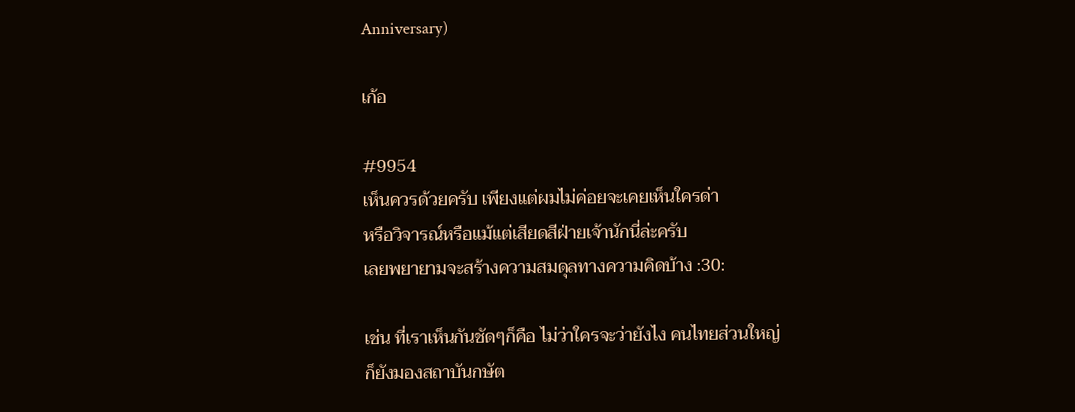Anniversary)

เก้อ

#9954
เห็นควรด้วยครับ เพียงแต่ผมไม่ค่อยจะเคยเห็นใครด่า
หรือวิจารณ์หรือแม้แต่เสียดสีฝ่ายเจ้านักนี่ล่ะครับ
เลยพยายามจะสร้างความสมดุลทางความคิดบ้าง :30:

เช่น ที่เราเห็นกันชัดๆก็คือ ไม่ว่าใครจะว่ายังไง คนไทยส่วนใหญ่
ก็ยังมองสถาบันกษัต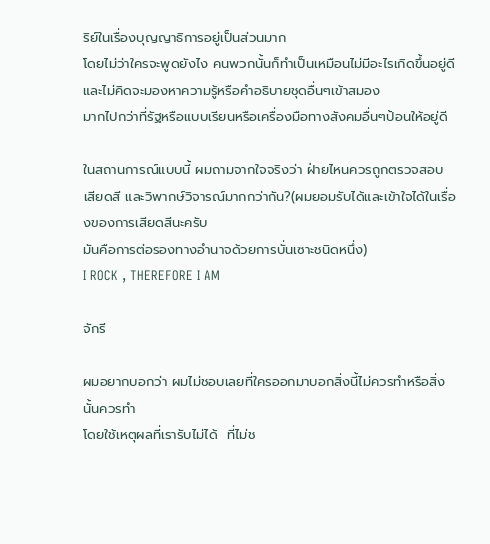ริย์ในเรื่องบุญญาธิการอยู่เป็นส่วนมาก
โดยไม่ว่าใครจะพูดยังไง คนพวกนั้นก็ทำเป็นเหมือนไม่มีอะไรเกิดขึ้นอยู่ดี
และไม่คิดจะมองหาความรู้หรือคำอธิบายชุดอื่นๆเข้าสมอง
มากไปกว่าที่รัฐหรือแบบเรียนหรือเครื่องมือทางสังคมอื่นๆป้อนให้อยู่ดี

ในสถานการณ์แบบนี้ ผมถามจากใจจริงว่า ฝ่ายไหนควรถูกตรวจสอบ
เสียดสี และวิพากษ์วิจารณ์มากกว่ากัน?(ผมยอมรับได้และเข้าใจได้ในเรื่องของการเสียดสีนะครับ
มันคือการต่อรองทางอำนาจด้วยการบั่นเซาะชนิดหนึ่ง)
I ROCK , THEREFORE I AM

จักรี

ผมอยากบอกว่า ผมไม่ชอบเลยที่ใครออกมาบอกสิ่งนี้ไม่ควรทำหรือสิ่งนั้นควรทำ
โดยใช้เหตุผลที่เรารับไม่ได้  ที่ไม่ช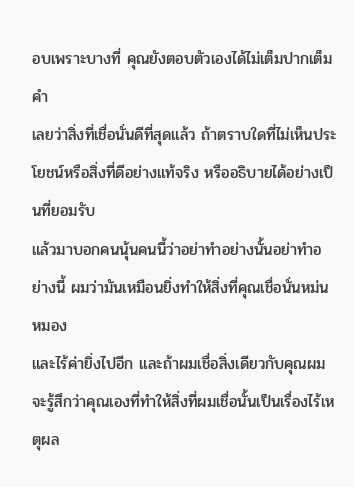อบเพราะบางที่ คุณยังตอบตัวเองได้ไม่เต็มปากเต็มคำ
เลยว่าสิ่งที่เชื่อนั่นดีที่สุดแล้ว ถ้าตราบใดที่ไม่เห็นประโยชน์หรือสิ่งที่ดีอย่างแท้จริง หรืออธิบายได้อย่างเป็นที่ยอมรับ
แล้วมาบอกคนนุ้นคนนี้ว่าอย่าทำอย่างนั้นอย่าทำอย่างนี้ ผมว่ามันเหมือนยิ่งทำให้สิ่งที่คุณเชื่อนั่นหม่นหมอง
และไร้ค่ายิ่งไปอีก และถ้าผมเชื่อสิ่งเดียวกับคุณผมจะรู้สึกว่าคุณเองที่ทำให้สิ่งที่ผมเชื่อนั้นเป็นเรื่องไร้เหตุผล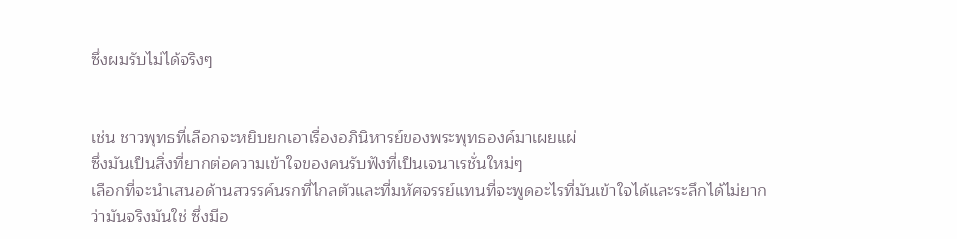ซึ่งผมรับไม่ได้จริงๆ


เช่น ชาวพุทธที่เลือกจะหยิบยกเอาเรื่องอภินิหารย์ของพระพุทธองค์มาเผยแผ่
ซึ่งมันเป็นสิ่งที่ยากต่อความเข้าใจของคนรับฟังที่เป็นเจนาเรชั่นใหม่ๆ
เลือกที่จะนำเสนอด้านสวรรค์นรกที่ไกลตัวและที่มหัศจรรย์แทนที่จะพูดอะไรที่มันเข้าใจได้และระลึกได้ไม่ยาก
ว่ามันจริงมันใช่ ซึ่งมีอ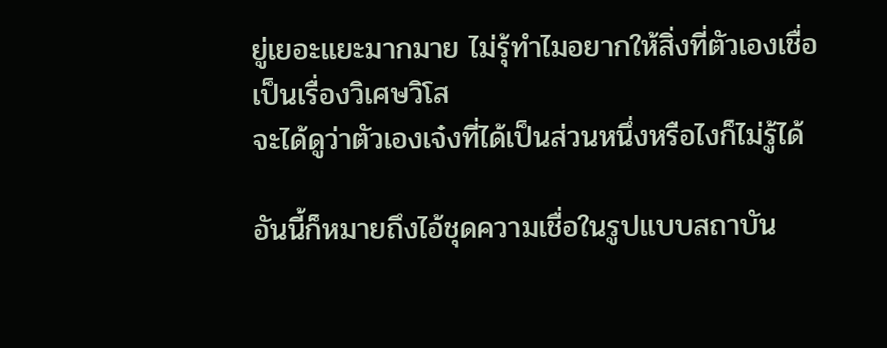ยู่เยอะแยะมากมาย ไม่รุ้ทำไมอยากให้สิ่งที่ตัวเองเชื่อเป็นเรื่องวิเศษวิโส
จะได้ดูว่าตัวเองเจ๋งที่ได้เป็นส่วนหนึ่งหรือไงก็ไม่รู้ได้

อันนี้ก็หมายถึงไอ้ชุดความเชื่อในรูปแบบสถาบัน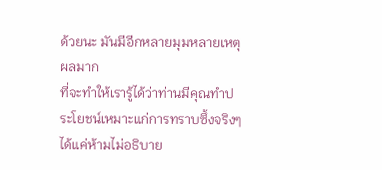ด้วยนะ มันมีอีกหลายมุมหลายเหตุผลมาก
ที่จะทำให้เรารู้ได้ว่าท่านมีคุณทำประโยชน์เหมาะแก่การทราบซึ้งจริงๆ  ได้แค่ห้ามไม่อธิบาย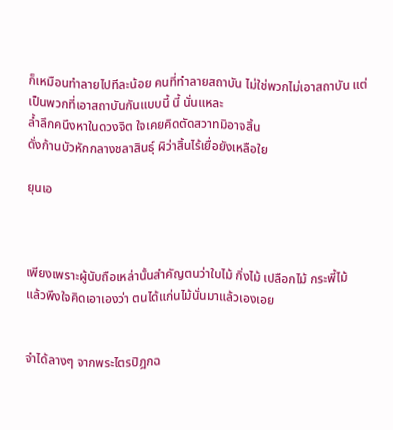ก็เหมือนทำลายไปทีละน้อย คนที่ทำลายสถาบัน ไม่ใช่พวกไม่เอาสถาบัน แต่เป็นพวกที่เอาสถาบันกันแบบนี้ นี้ นั่นแหละ
ล้ำลึกคนึงหาในดวงจิต ใจเคยคิดตัดสวาทมิอาจสิ้น
ดั่งก้านบัวหักกลางชลาสินธุ์ ผิว่าสิ้นไร้เยื่อยังเหลือใย

ยุนเอ



เพียงเพราะผู้นับถือเหล่านั้นสำคัญตนว่าใบไม้ กิ่งไม้ เปลือกไม้ กระพี้ไม้
แล้วพึงใจคิดเอาเองว่า ตนได้แก่นไม้นั่นมาแล้วเองเอย


จำได้ลางๆ จากพระไตรปิฎกฉ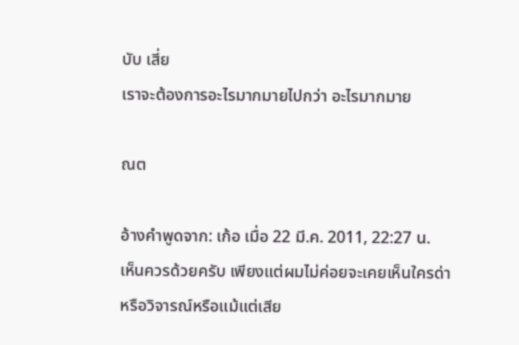บับ เสี่ย
เราจะต้องการอะไรมากมายไปกว่า อะไรมากมาย

ณต

อ้างคำพูดจาก: เก้อ เมื่อ 22 มี.ค. 2011, 22:27 น.
เห็นควรด้วยครับ เพียงแต่ผมไม่ค่อยจะเคยเห็นใครด่า
หรือวิจารณ์หรือแม้แต่เสีย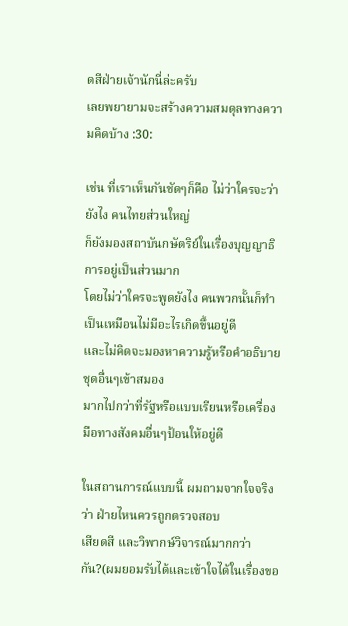ดสีฝ่ายเจ้านักนี่ล่ะครับ
เลยพยายามจะสร้างความสมดุลทางความคิดบ้าง :30:

เช่น ที่เราเห็นกันชัดๆก็คือ ไม่ว่าใครจะว่ายังไง คนไทยส่วนใหญ่
ก็ยังมองสถาบันกษัตริย์ในเรื่องบุญญาธิการอยู่เป็นส่วนมาก
โดยไม่ว่าใครจะพูดยังไง คนพวกนั้นก็ทำเป็นเหมือนไม่มีอะไรเกิดขึ้นอยู่ดี
และไม่คิดจะมองหาความรู้หรือคำอธิบายชุดอื่นๆเข้าสมอง
มากไปกว่าที่รัฐหรือแบบเรียนหรือเครื่องมือทางสังคมอื่นๆป้อนให้อยู่ดี

ในสถานการณ์แบบนี้ ผมถามจากใจจริงว่า ฝ่ายไหนควรถูกตรวจสอบ
เสียดสี และวิพากษ์วิจารณ์มากกว่ากัน?(ผมยอมรับได้และเข้าใจได้ในเรื่องขอ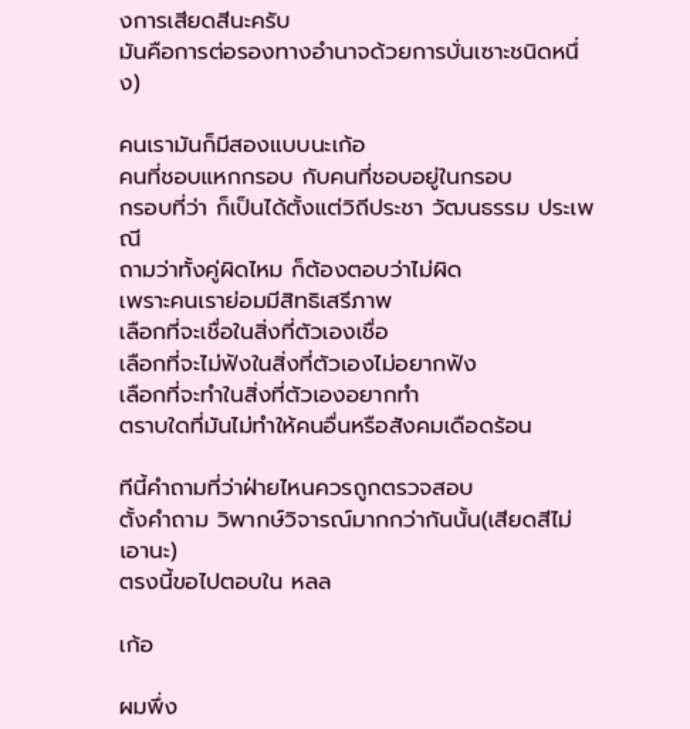งการเสียดสีนะครับ
มันคือการต่อรองทางอำนาจด้วยการบั่นเซาะชนิดหนึ่ง)

คนเรามันก็มีสองแบบนะเก้อ
คนที่ชอบแหกกรอบ กับคนที่ชอบอยู่ในกรอบ
กรอบที่ว่า ก็เป็นได้ตั้งแต่วิถีประชา วัฒนธรรม ประเพณี
ถามว่าทั้งคู่ผิดไหม ก็ต้องตอบว่าไม่ผิด
เพราะคนเราย่อมมีสิทธิเสรีภาพ
เลือกที่จะเชื่อในสิ่งที่ตัวเองเชื่อ
เลือกที่จะไม่ฟังในสิ่งที่ตัวเองไม่อยากฟัง
เลือกที่จะทำในสิ่งที่ตัวเองอยากทำ
ตราบใดที่มันไม่ทำให้คนอื่นหรือสังคมเดือดร้อน

ทีนี้คำถามที่ว่าฝ่ายไหนควรถูกตรวจสอบ
ตั้งคำถาม วิพากษ์วิจารณ์มากกว่ากันนั้น(เสียดสีไม่เอานะ)
ตรงนี้ขอไปตอบใน หลล

เก้อ

ผมพึ่ง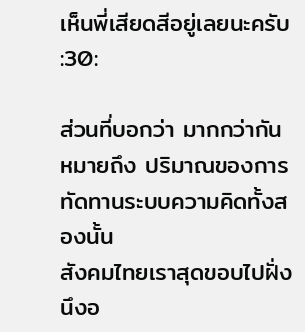เห็นพี่เสียดสีอยู่เลยนะครับ :30:

ส่วนที่บอกว่า มากกว่ากัน หมายถึง ปริมาณของการทัดทานระบบความคิดทั้งสองนั้น
สังคมไทยเราสุดขอบไปฝั่งนึงอ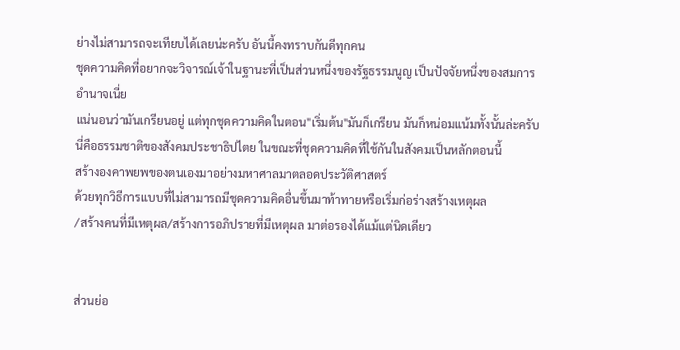ย่างไม่สามารถจะเทียบได้เลยน่ะครับ อันนี้คงทราบกันดีทุกคน
ชุดความคิดที่อยากจะวิจารณ์เจ้าในฐานะที่เป็นส่วนหนึ่งของรัฐธรรมนูญ เป็นปัจจัยหนึ่งของสมการอำนาจเนี่ย
แน่นอนว่ามันเกรียนอยู่ แต่ทุกชุดความคิดในตอน"เริ่มต้น"มันก็เกรียน มันก็หน่อมแน้มทั้งนั้นล่ะครับ
นี่คือธรรมชาติของสังคมประชาธิปไตย ในขณะที่ชุดความคิดที่ใช้กันในสังคมเป็นหลักตอนนี้
สร้างองคาพยพของตนเองมาอย่างมหาศาลมาตลอดประวัติศาสตร์
ด้วยทุกวิธีการแบบที่ไม่สามารถมีชุดความคิดอื่นขึ้นมาท้าทายหรือเริ่มก่อร่างสร้างเหตุผล
/สร้างคนที่มีเหตุผล/สร้างการอภิปรายที่มีเหตุผล มาต่อรองได้แม้แต่นิดเดียว


ส่วนย่อ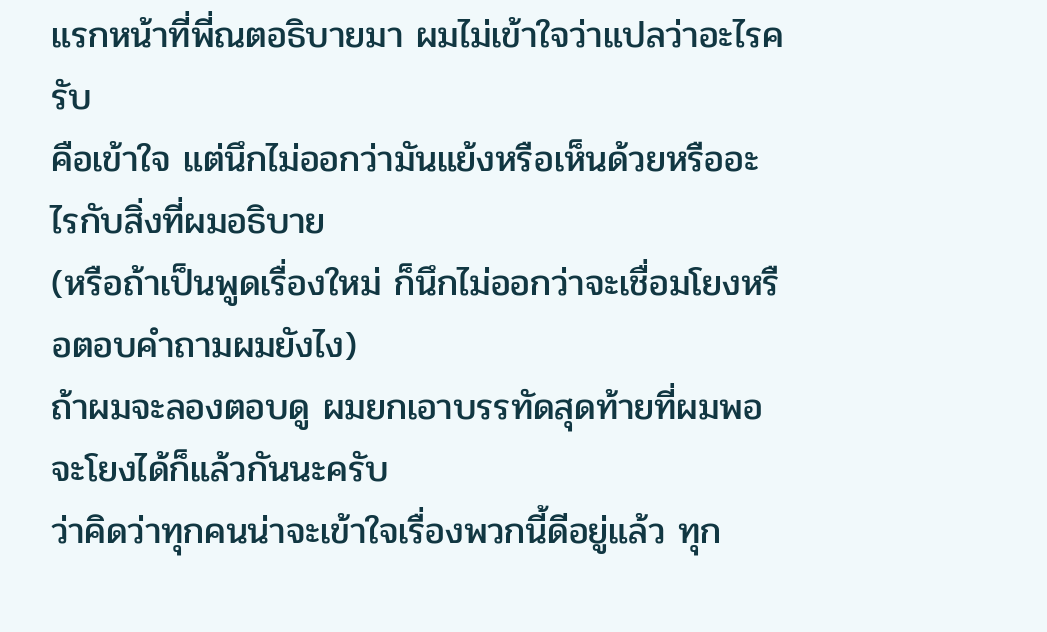แรกหน้าที่พี่ณตอธิบายมา ผมไม่เข้าใจว่าแปลว่าอะไรครับ
คือเข้าใจ แต่นึกไม่ออกว่ามันแย้งหรือเห็นด้วยหรืออะไรกับสิ่งที่ผมอธิบาย
(หรือถ้าเป็นพูดเรื่องใหม่ ก็นึกไม่ออกว่าจะเชื่อมโยงหรือตอบคำถามผมยังไง)
ถ้าผมจะลองตอบดู ผมยกเอาบรรทัดสุดท้ายที่ผมพอจะโยงได้ก็แล้วกันนะครับ
ว่าคิดว่าทุกคนน่าจะเข้าใจเรื่องพวกนี้ดีอยู่แล้ว ทุก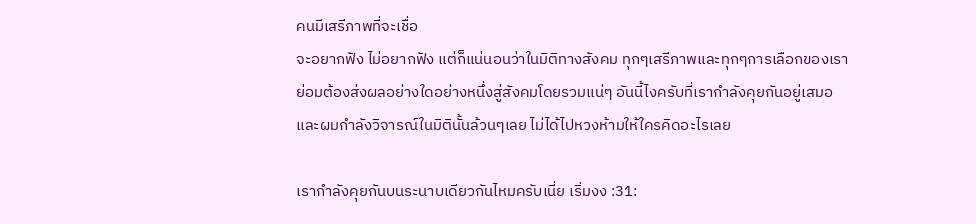คนมีเสรีภาพที่จะเชื่อ
จะอยากฟัง ไม่อยากฟัง แต่ก็แน่นอนว่าในมิติทางสังคม ทุกๆเสรีภาพและทุกๆการเลือกของเรา
ย่อมต้องส่งผลอย่างใดอย่างหนึ่งสู่สังคมโดยรวมแน่ๆ อันนี้ไงครับที่เรากำลังคุยกันอยู่เสมอ
และผมกำลังวิจารณ์ในมิตินั้นล้วนๆเลย ไม่ได้ไปหวงห้ามให้ใครคิดอะไรเลย

เรากำลังคุยกันบนระนาบเดียวกันไหมครับเนี่ย เริ่มงง :31: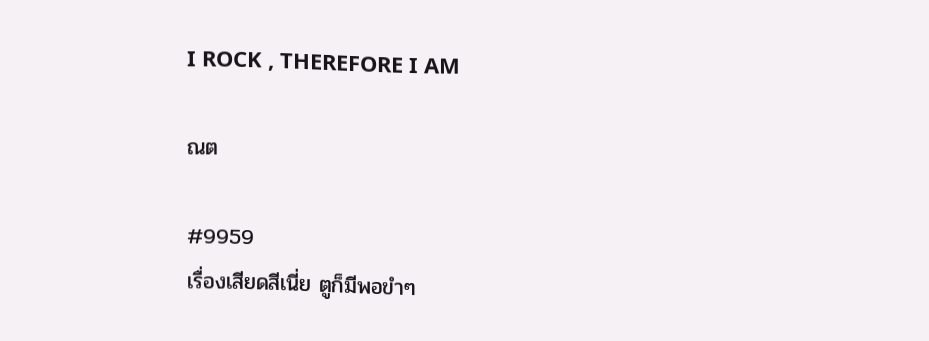I ROCK , THEREFORE I AM

ณต

#9959
เรื่องเสียดสีเนี่ย ตูก็มีพอขำๆ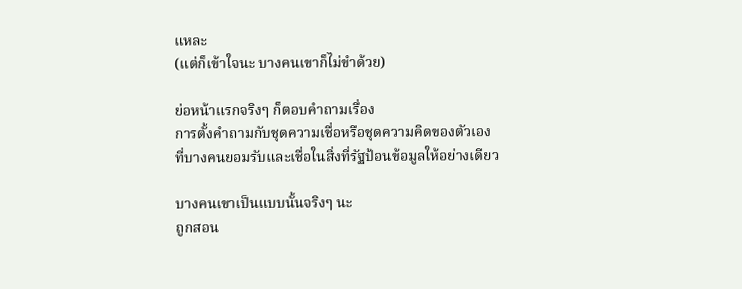แหละ
(แต่ก็เข้าใจนะ บางคนเขาก็ไม่ขำด้วย)

ย่อหน้าแรกจริงๆ ก็ตอบคำถามเรื่อง
การตั้งคำถามกับชุดความเชื่อหรือชุดความคิดของตัวเอง
ที่บางคนยอมรับและเชื่อในสิ่งที่รัฐป้อนข้อมูลให้อย่างเดียว

บางคนเขาเป็นแบบนั้นจริงๆ นะ
ถูกสอน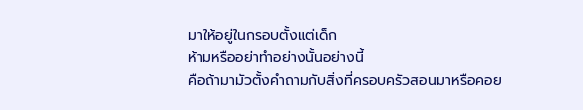มาให้อยู่ในกรอบตั้งแต่เด็ก
ห้ามหรืออย่าทำอย่างนั้นอย่างนี้
คือถ้ามามัวตั้งคำถามกับสิ่งที่ครอบครัวสอนมาหรือคอย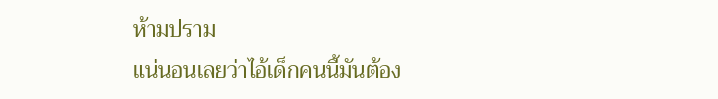ห้ามปราม
แน่นอนเลยว่าไอ้เด็กคนนี้มันต้อง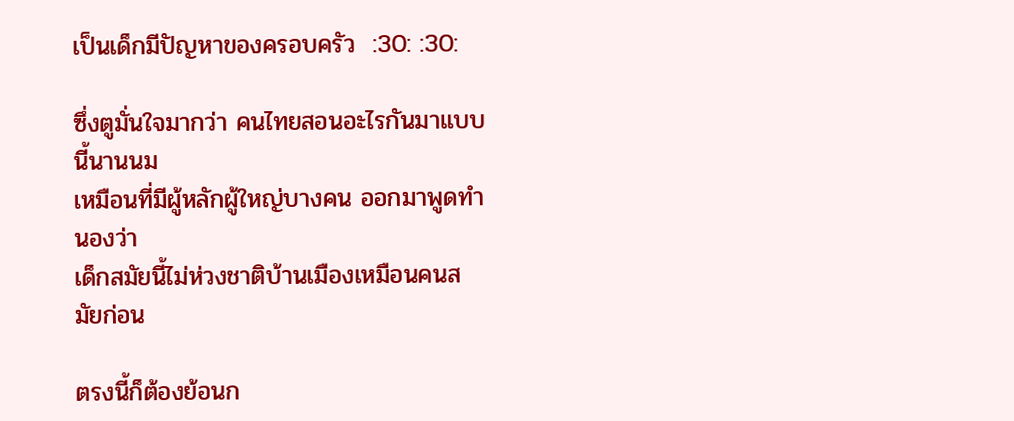เป็นเด็กมีปัญหาของครอบครัว  :30: :30:

ซึ่งตูมั่นใจมากว่า คนไทยสอนอะไรกันมาแบบนี้นานนม
เหมือนที่มีผู้หลักผู้ใหญ่บางคน ออกมาพูดทำนองว่า
เด็กสมัยนี้ไม่ห่วงชาติบ้านเมืองเหมือนคนสมัยก่อน

ตรงนี้ก็ต้องย้อนก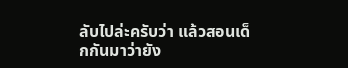ลับไปล่ะครับว่า แล้วสอนเด็กกันมาว่ายัง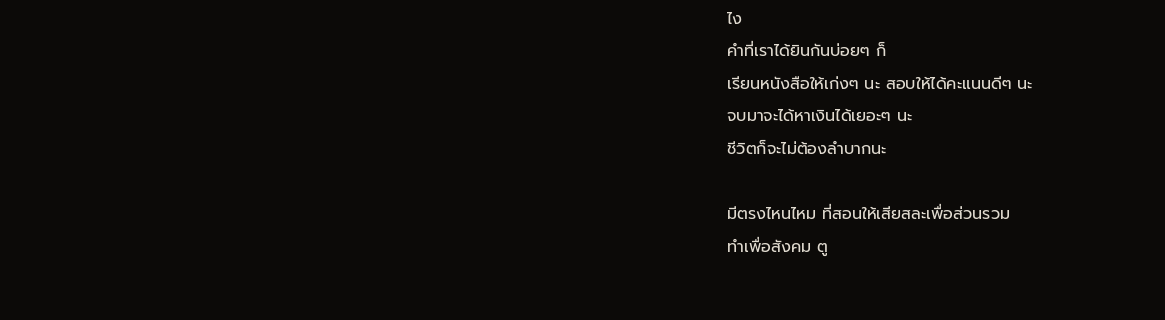ไง
คำที่เราได้ยินกันบ่อยๆ ก็
เรียนหนังสือให้เก่งๆ นะ สอบให้ได้คะแนนดีๆ นะ
จบมาจะได้หาเงินได้เยอะๆ นะ
ชีวิตก็จะไม่ต้องลำบากนะ

มีตรงไหนไหม ที่สอนให้เสียสละเพื่อส่วนรวม
ทำเพื่อสังคม ตู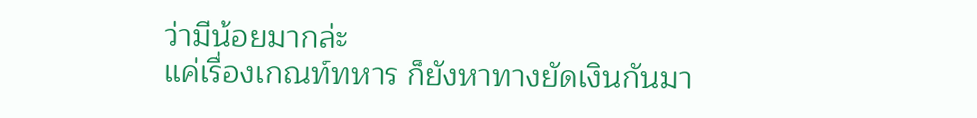ว่ามีน้อยมากล่ะ
แค่เรื่องเกณท์ทหาร ก็ยังหาทางยัดเงินกันมา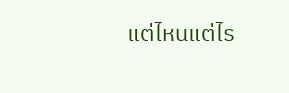แต่ไหนแต่ไร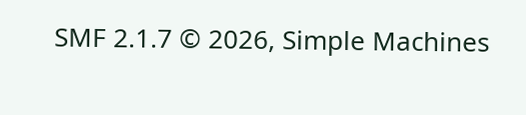SMF 2.1.7 © 2026, Simple Machines